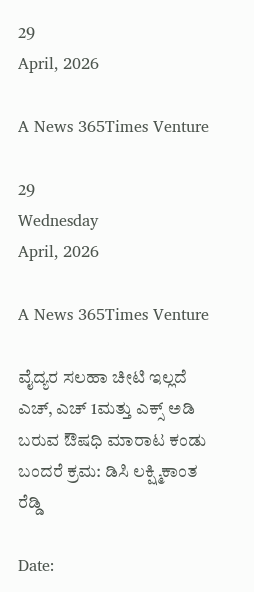29
April, 2026

A News 365Times Venture

29
Wednesday
April, 2026

A News 365Times Venture

ವೈದ್ಯರ ಸಲಹಾ ಚೀಟಿ ಇಲ್ಲದೆ ಎಚ್, ಎಚ್ 1ಮತ್ತು ಎಕ್ಸ್ ಅಡಿ ಬರುವ ಔಷಧಿ ಮಾರಾಟ ಕಂಡು ಬಂದರೆ ಕ್ರಮ: ಡಿಸಿ ಲಕ್ಷ್ಮಿಕಾಂತ ರೆಡ್ಡಿ

Date: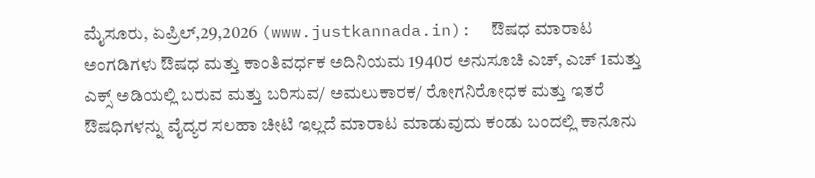ಮೈಸೂರು, ಏಪ್ರಿಲ್,29,2026 (www.justkannada.in):  ಔಷಧ ಮಾರಾಟ ಅಂಗಡಿಗಳು ಔಷಧ ಮತ್ತು ಕಾಂತಿವರ್ಧಕ ಅದಿನಿಯಮ 1940ರ ಅನುಸೂಚಿ ಎಚ್, ಎಚ್ 1ಮತ್ತು ಎಕ್ಸ್ ಅಡಿಯಲ್ಲಿ ಬರುವ ಮತ್ತು ಬರಿಸುವ/ ಅಮಲುಕಾರಕ/ ರೋಗನಿರೋಧಕ ಮತ್ತು ಇತರೆ ಔಷಧಿಗಳನ್ನು ವೈದ್ಯರ ಸಲಹಾ ಚೀಟಿ ಇಲ್ಲದೆ ಮಾರಾಟ ಮಾಡುವುದು ಕಂಡು ಬಂದಲ್ಲಿ ಕಾನೂನು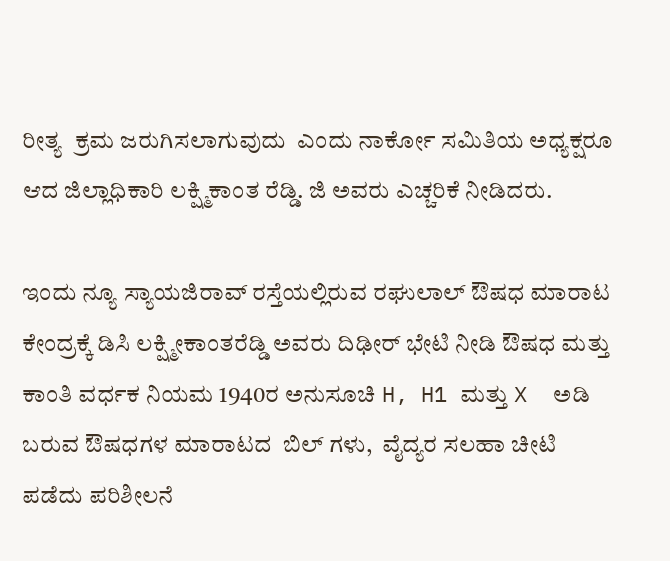ರೀತ್ಯ  ಕ್ರಮ ಜರುಗಿಸಲಾಗುವುದು  ಎಂದು ನಾರ್ಕೋ ಸಮಿತಿಯ ಅಧ್ಯಕ್ಷರೂ ಆದ ಜಿಲ್ಲಾಧಿಕಾರಿ ಲಕ್ಷ್ಮಿಕಾಂತ ರೆಡ್ಡಿ. ಜಿ ಅವರು ಎಚ್ಚರಿಕೆ ನೀಡಿದರು.

ಇಂದು ನ್ಯೂ ಸ್ಯಾಯಜಿರಾವ್ ರಸ್ತೆಯಲ್ಲಿರುವ ರಘುಲಾಲ್ ಔಷಧ ಮಾರಾಟ ಕೇಂದ್ರಕ್ಕೆ ಡಿಸಿ ಲಕ್ಷ್ಮೀಕಾಂತರೆಡ್ಡಿ ಅವರು ದಿಢೀರ್ ಭೇಟಿ ನೀಡಿ ಔಷಧ ಮತ್ತು ಕಾಂತಿ ವರ್ಧಕ ನಿಯಮ 1940ರ ಅನುಸೂಚಿ H, H1 ಮತ್ತು X  ಅಡಿ ಬರುವ ಔಷಧಗಳ ಮಾರಾಟದ  ಬಿಲ್ ಗಳು,  ವೈದ್ಯರ ಸಲಹಾ ಚೀಟಿ ಪಡೆದು ಪರಿಶೀಲನೆ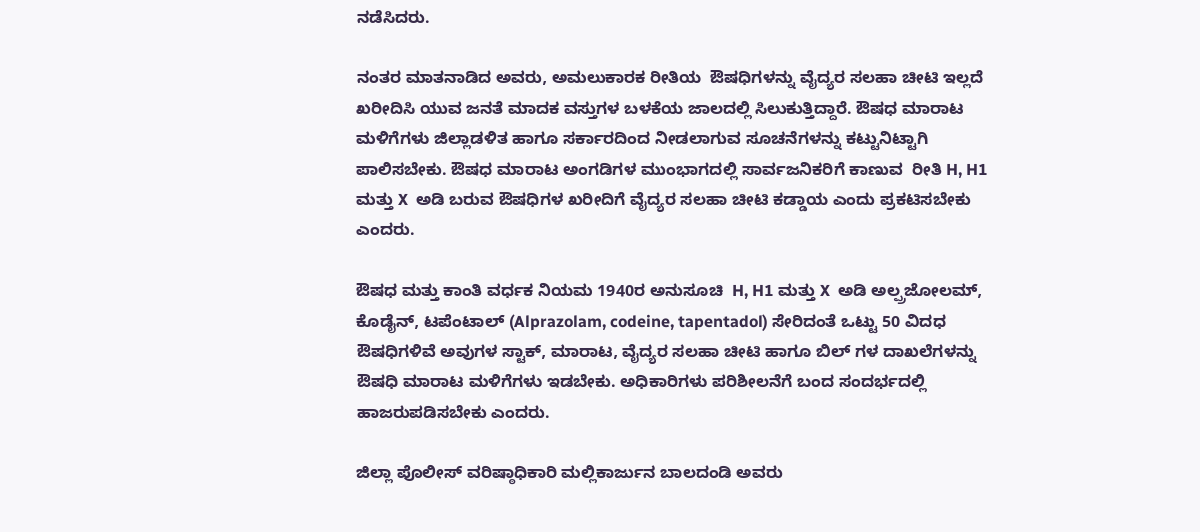ನಡೆಸಿದರು.

ನಂತರ ಮಾತನಾಡಿದ ಅವರು, ಅಮಲುಕಾರಕ‌ ರೀತಿಯ  ಔಷಧಿಗಳನ್ನು ವೈದ್ಯರ ಸಲಹಾ ಚೀಟಿ ಇಲ್ಲದೆ ಖರೀದಿಸಿ ಯುವ ಜನತೆ ಮಾದಕ ವಸ್ತುಗಳ ಬಳಕೆಯ ಜಾಲದಲ್ಲಿ ಸಿಲುಕುತ್ತಿದ್ದಾರೆ. ಔಷಧ ಮಾರಾಟ ಮಳಿಗೆಗಳು ಜಿಲ್ಲಾಡಳಿತ ಹಾಗೂ ಸರ್ಕಾರದಿಂದ ನೀಡಲಾಗುವ ಸೂಚನೆಗಳನ್ನು ಕಟ್ಟುನಿಟ್ಟಾಗಿ ಪಾಲಿಸಬೇಕು. ಔಷಧ ಮಾರಾಟ ಅಂಗಡಿಗಳ ಮುಂಭಾಗದಲ್ಲಿ ಸಾರ್ವಜನಿಕರಿಗೆ ಕಾಣುವ  ರೀತಿ H, H1 ಮತ್ತು X  ಅಡಿ ಬರುವ ಔಷಧಿಗಳ ಖರೀದಿಗೆ ವೈದ್ಯರ ಸಲಹಾ ಚೀಟಿ ಕಡ್ಡಾಯ ಎಂದು ಪ್ರಕಟಿಸಬೇಕು ಎಂದರು.

ಔಷಧ ಮತ್ತು ಕಾಂತಿ ವರ್ಧಕ ನಿಯಮ 1940ರ ಅನುಸೂಚಿ  H, H1 ಮತ್ತು X  ಅಡಿ ಅಲ್ಪ್ರಜೋಲಮ್, ಕೊಡೈನ್, ಟಪೆಂಟಾಲ್ (Alprazolam, codeine, tapentadol) ಸೇರಿದಂತೆ ಒಟ್ಟು 50 ವಿದಧ ಔಷಧಿಗಳಿವೆ ಅವುಗಳ ಸ್ಟಾಕ್, ಮಾರಾಟ, ವೈದ್ಯರ ಸಲಹಾ ಚೀಟಿ ಹಾಗೂ ಬಿಲ್ ಗಳ ದಾಖಲೆಗಳನ್ನು ಔಷಧಿ ಮಾರಾಟ ಮಳಿಗೆಗಳು ಇಡಬೇಕು. ಅಧಿಕಾರಿಗಳು ಪರಿಶೀಲನೆಗೆ ಬಂದ ಸಂದರ್ಭದಲ್ಲಿ ಹಾಜರುಪಡಿಸಬೇಕು ಎಂದರು.

ಜಿಲ್ಲಾ ಪೊಲೀಸ್ ವರಿಷ್ಠಾಧಿಕಾರಿ ಮಲ್ಲಿಕಾರ್ಜುನ ಬಾಲದಂಡಿ ಅವರು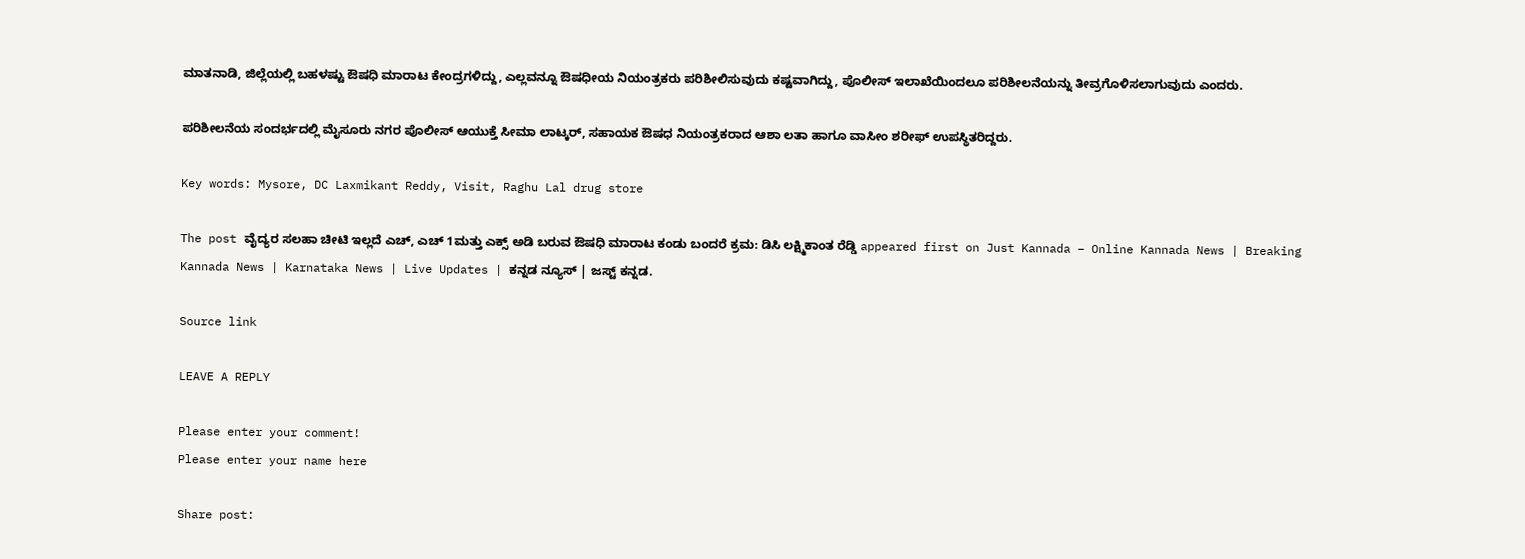ಮಾತನಾಡಿ, ಜಿಲ್ಲೆಯಲ್ಲಿ ಬಹಳಷ್ಟು ಔಷಧಿ ಮಾರಾಟ ಕೇಂದ್ರಗಳಿದ್ದು, ಎಲ್ಲವನ್ನೂ ಔಷಧೀಯ ನಿಯಂತ್ರಕರು ಪರಿಶೀಲಿಸುವುದು ಕಷ್ಟವಾಗಿದ್ದು, ಪೊಲೀಸ್ ಇಲಾಖೆಯಿಂದಲೂ ಪರಿಶೀಲನೆಯನ್ನು ತೀವ್ರಗೊಳಿಸಲಾಗುವುದು ಎಂದರು.

ಪರಿಶೀಲನೆಯ‌‌ ಸಂದರ್ಭದಲ್ಲಿ‌ ಮೈಸೂರು ನಗರ ಪೊಲೀಸ್ ಆಯುಕ್ತೆ ಸೀಮಾ ಲಾಟ್ಕರ್, ಸಹಾಯಕ‌ ಔಷಧ ನಿಯಂತ್ರಕರಾದ ಆಶಾ ಲತಾ ಹಾಗೂ ವಾಸೀಂ ಶರೀಫ್ ಉಪಸ್ಥಿತರಿದ್ದರು.

Key words: Mysore, DC Laxmikant Reddy, Visit, Raghu Lal drug store

The post ವೈದ್ಯರ ಸಲಹಾ ಚೀಟಿ ಇಲ್ಲದೆ ಎಚ್, ಎಚ್ 1ಮತ್ತು ಎಕ್ಸ್ ಅಡಿ ಬರುವ ಔಷಧಿ ಮಾರಾಟ ಕಂಡು ಬಂದರೆ ಕ್ರಮ: ಡಿಸಿ ಲಕ್ಷ್ಮಿಕಾಂತ ರೆಡ್ಡಿ appeared first on Just Kannada – Online Kannada News | Breaking Kannada News | Karnataka News | Live Updates | ಕನ್ನಡ ನ್ಯೂಸ್ | ಜಸ್ಟ್ ಕನ್ನಡ.

Source link

LEAVE A REPLY

Please enter your comment!
Please enter your name here

Share post: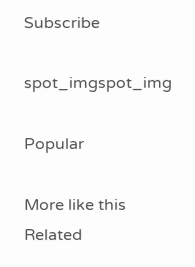Subscribe

spot_imgspot_img

Popular

More like this
Related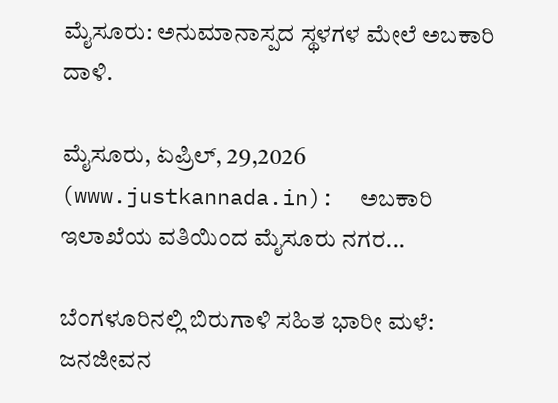ಮೈಸೂರು: ಅನುಮಾನಾಸ್ಪದ ಸ್ಥಳಗಳ ಮೇಲೆ ಅಬಕಾರಿ ದಾಳಿ.

ಮೈಸೂರು, ಏಪ್ರಿಲ್, 29,2026 (www.justkannada.in):  ಅಬಕಾರಿ ಇಲಾಖೆಯ ವತಿಯಿಂದ ಮೈಸೂರು ನಗರ...

ಬೆಂಗಳೂರಿನಲ್ಲಿ ಬಿರುಗಾಳಿ ಸಹಿತ ಭಾರೀ ಮಳೆ: ಜನಜೀವನ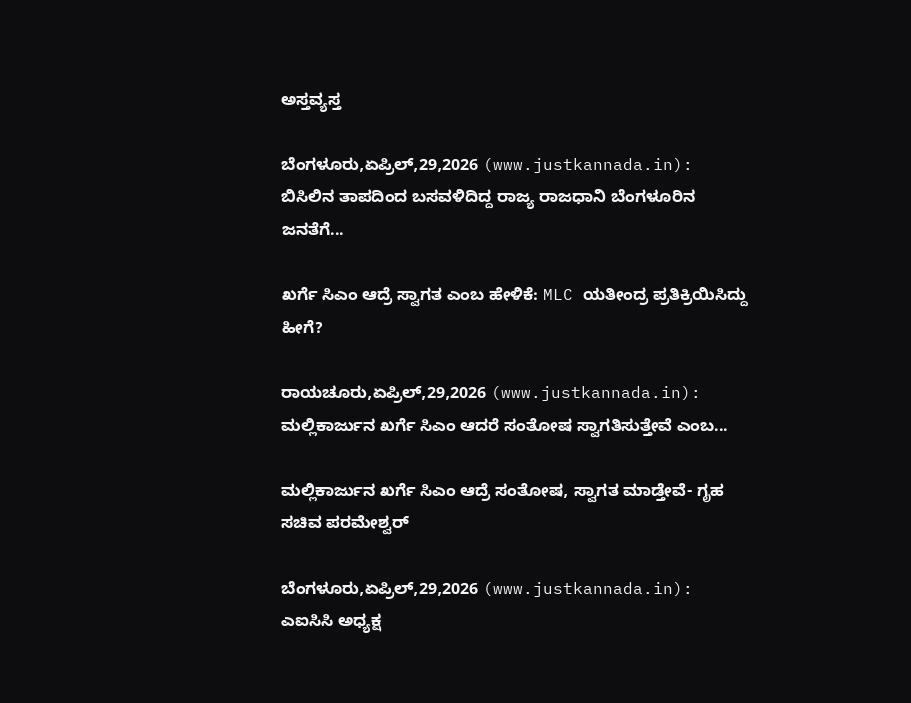ಅಸ್ತವ್ಯಸ್ತ

ಬೆಂಗಳೂರು,ಏಪ್ರಿಲ್,29,2026 (www.justkannada.in):  ಬಿಸಿಲಿನ ತಾಪದಿಂದ ಬಸವಳಿದಿದ್ದ ರಾಜ್ಯ ರಾಜಧಾನಿ ಬೆಂಗಳೂರಿನ ಜನತೆಗೆ...

ಖರ್ಗೆ ಸಿಎಂ ಆದ್ರೆ ಸ್ವಾಗತ ಎಂಬ ಹೇಳಿಕೆ: MLC ಯತೀಂದ್ರ ಪ್ರತಿಕ್ರಿಯಿಸಿದ್ದು ಹೀಗೆ?

ರಾಯಚೂರು,ಏಪ್ರಿಲ್,29,2026 (www.justkannada.in):  ಮಲ್ಲಿಕಾರ್ಜುನ ಖರ್ಗೆ ಸಿಎಂ ಆದರೆ ಸಂತೋಷ ಸ್ವಾಗತಿಸುತ್ತೇವೆ ಎಂಬ...

ಮಲ್ಲಿಕಾರ್ಜುನ ಖರ್ಗೆ ಸಿಎಂ ಆದ್ರೆ ಸಂತೋಷ, ಸ್ವಾಗತ ಮಾಡ್ತೇವೆ- ಗೃಹ ಸಚಿವ ಪರಮೇಶ್ವರ್

ಬೆಂಗಳೂರು,ಏಪ್ರಿಲ್,29,2026 (www.justkannada.in): ಎಐಸಿಸಿ ಅಧ್ಯಕ್ಷ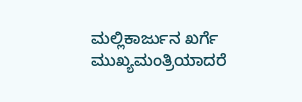ಮಲ್ಲಿಕಾರ್ಜುನ ಖರ್ಗೆ ಮುಖ್ಯಮಂತ್ರಿಯಾದರೆ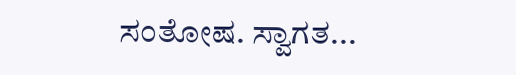ಸಂತೋಷ. ಸ್ವಾಗತ...